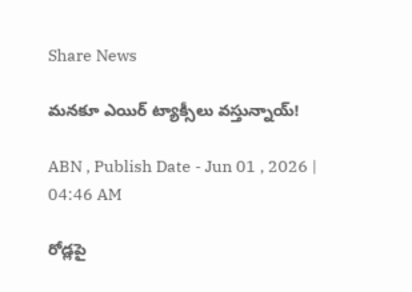Share News

మనకూ ఎయిర్‌ ట్యాక్సీలు వస్తున్నాయ్‌!

ABN , Publish Date - Jun 01 , 2026 | 04:46 AM

రోడ్లపై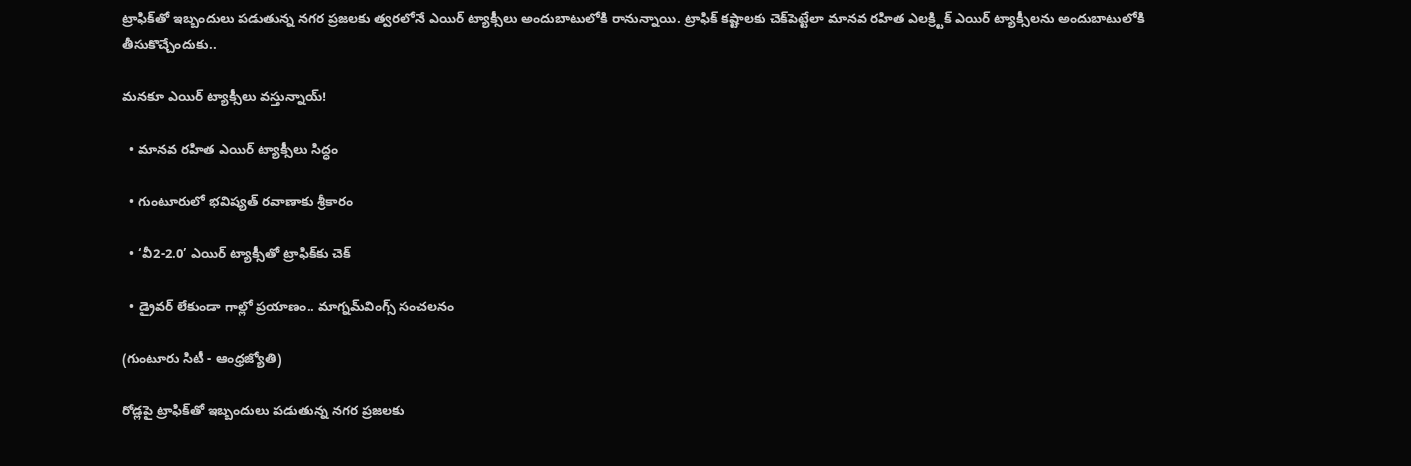ట్రాఫిక్‌తో ఇబ్బందులు పడుతున్న నగర ప్రజలకు త్వరలోనే ఎయిర్‌ ట్యాక్సీలు అందుబాటులోకి రానున్నాయి. ట్రాఫిక్‌ కష్టాలకు చెక్‌పెట్టేలా మానవ రహిత ఎలక్ర్టిక్‌ ఎయిర్‌ ట్యాక్సీలను అందుబాటులోకి తీసుకొచ్చేందుకు..

మనకూ ఎయిర్‌ ట్యాక్సీలు వస్తున్నాయ్‌!

  • మానవ రహిత ఎయిర్‌ ట్యాక్సీలు సిద్ధం

  • గుంటూరులో భవిష్యత్‌ రవాణాకు శ్రీకారం

  • ‘వీ2-2.0’ ఎయిర్‌ ట్యాక్సీతో ట్రాఫిక్‌కు చెక్‌

  • డ్రైవర్‌ లేకుండా గాల్లో ప్రయాణం.. మాగ్నమ్‌వింగ్స్‌ సంచలనం

(గుంటూరు సిటీ - ఆంధ్రజ్యోతి)

రోడ్లపై ట్రాఫిక్‌తో ఇబ్బందులు పడుతున్న నగర ప్రజలకు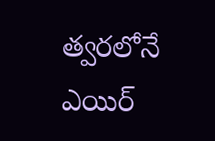త్వరలోనే ఎయిర్‌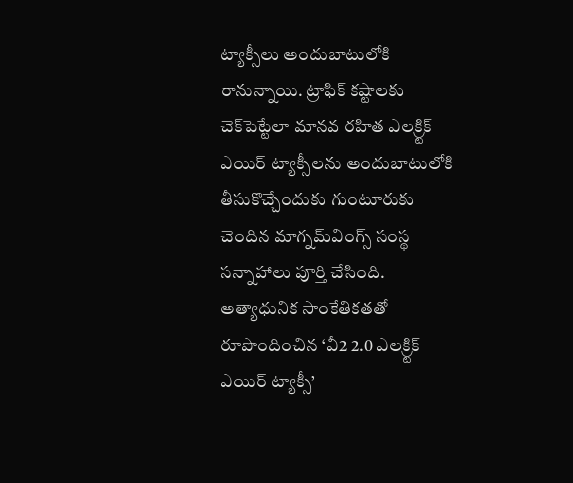ట్యాక్సీలు అందుబాటులోకి రానున్నాయి. ట్రాఫిక్‌ కష్టాలకు చెక్‌పెట్టేలా మానవ రహిత ఎలక్ర్టిక్‌ ఎయిర్‌ ట్యాక్సీలను అందుబాటులోకి తీసుకొచ్చేందుకు గుంటూరుకు చెందిన మాగ్నమ్‌వింగ్స్‌ సంస్థ సన్నాహాలు పూర్తి చేసింది. అత్యాధునిక సాంకేతికతతో రూపొందించిన ‘వీ2 2.0 ఎలక్ర్టిక్‌ ఎయిర్‌ ట్యాక్సీ’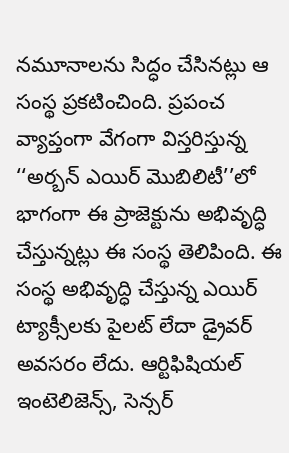నమూనాలను సిద్ధం చేసినట్లు ఆ సంస్థ ప్రకటించింది. ప్రపంచ వ్యాప్తంగా వేగంగా విస్తరిస్తున్న ‘‘అర్బన్‌ ఎయిర్‌ మొబిలిటీ’’లో భాగంగా ఈ ప్రాజెక్టును అభివృద్ధి చేస్తున్నట్లు ఈ సంస్థ తెలిపింది. ఈ సంస్థ అభివృద్ధి చేస్తున్న ఎయిర్‌ ట్యాక్సీలకు పైలట్‌ లేదా డ్రైవర్‌ అవసరం లేదు. ఆర్టిఫిషియల్‌ ఇంటెలిజెన్స్‌, సెన్సర్‌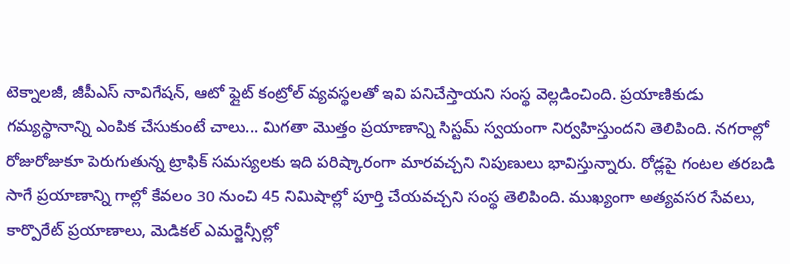టెక్నాలజీ, జీపీఎస్‌ నావిగేషన్‌, ఆటో ఫ్లైట్‌ కంట్రోల్‌ వ్యవస్థలతో ఇవి పనిచేస్తాయని సంస్థ వెల్లడించింది. ప్రయాణికుడు గమ్యస్థానాన్ని ఎంపిక చేసుకుంటే చాలు... మిగతా మొత్తం ప్రయాణాన్ని సిస్టమ్‌ స్వయంగా నిర్వహిస్తుందని తెలిపింది. నగరాల్లో రోజురోజుకూ పెరుగుతున్న ట్రాఫిక్‌ సమస్యలకు ఇది పరిష్కారంగా మారవచ్చని నిపుణులు భావిస్తున్నారు. రోడ్లపై గంటల తరబడి సాగే ప్రయాణాన్ని గాల్లో కేవలం 30 నుంచి 45 నిమిషాల్లో పూర్తి చేయవచ్చని సంస్థ తెలిపింది. ముఖ్యంగా అత్యవసర సేవలు, కార్పొరేట్‌ ప్రయాణాలు, మెడికల్‌ ఎమర్జెన్సీల్లో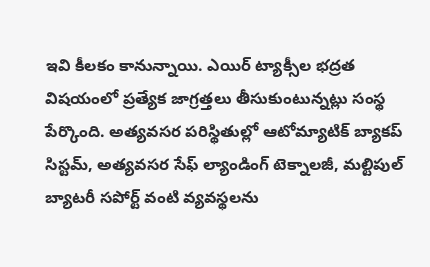ఇవి కీలకం కానున్నాయి. ఎయిర్‌ ట్యాక్సీల భద్రత విషయంలో ప్రత్యేక జాగ్రత్తలు తీసుకుంటున్నట్లు సంస్థ పేర్కొంది. అత్యవసర పరిస్థితుల్లో ఆటోమ్యాటిక్‌ బ్యాకప్‌ సిస్టమ్‌, అత్యవసర సేఫ్‌ ల్యాండింగ్‌ టెక్నాలజీ, మల్టిపుల్‌ బ్యాటరీ సపోర్ట్‌ వంటి వ్యవస్థలను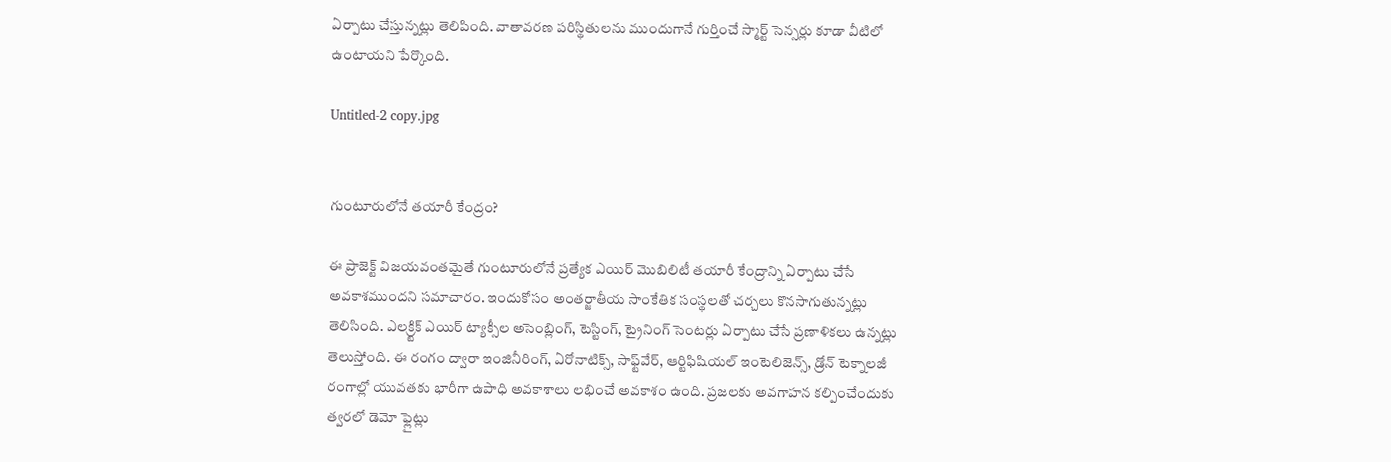ఏర్పాటు చేస్తున్నట్లు తెలిపింది. వాతావరణ పరిస్థితులను ముందుగానే గుర్తించే స్మార్ట్‌ సెన్సర్లు కూడా వీటిలో ఉంటాయని పేర్కొంది.

Untitled-2 copy.jpg


గుంటూరులోనే తయారీ కేంద్రం?

ఈ ప్రాజెక్ట్‌ విజయవంతమైతే గుంటూరులోనే ప్రత్యేక ఎయిర్‌ మొబిలిటీ తయారీ కేంద్రాన్ని ఏర్పాటు చేసే అవకాశముందని సమాచారం. ఇందుకోసం అంతర్జాతీయ సాంకేతిక సంస్థలతో చర్చలు కొనసాగుతున్నట్లు తెలిసింది. ఎలక్ర్టిక్‌ ఎయిర్‌ ట్యాక్సీల అసెంబ్లింగ్‌, టెస్టింగ్‌, ట్రైనింగ్‌ సెంటర్లు ఏర్పాటు చేసే ప్రణాళికలు ఉన్నట్లు తెలుస్తోంది. ఈ రంగం ద్వారా ఇంజినీరింగ్‌, ఏరోనాటిక్స్‌, సాఫ్ట్‌వేర్‌, ఆర్టిఫిషియల్‌ ఇంటెలిజెన్స్‌, డ్రోన్‌ టెక్నాలజీ రంగాల్లో యువతకు భారీగా ఉపాధి అవకాశాలు లభించే అవకాశం ఉంది. ప్రజలకు అవగాహన కల్పించేందుకు త్వరలో డెమో ఫ్లైట్లు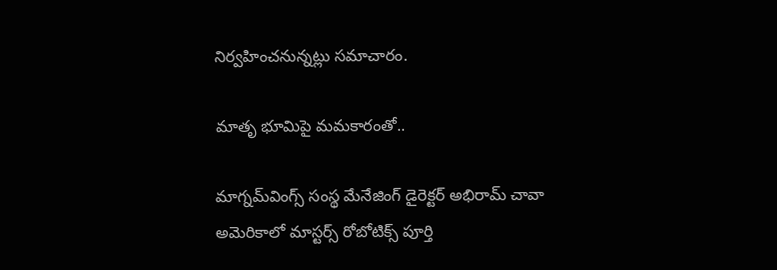నిర్వహించనున్నట్లు సమాచారం.

మాతృ భూమిపై మమకారంతో..

మాగ్నమ్‌వింగ్స్‌ సంస్థ మేనేజింగ్‌ డైరెక్టర్‌ అభిరామ్‌ చావా అమెరికాలో మాస్టర్స్‌ రోబోటిక్స్‌ పూర్తి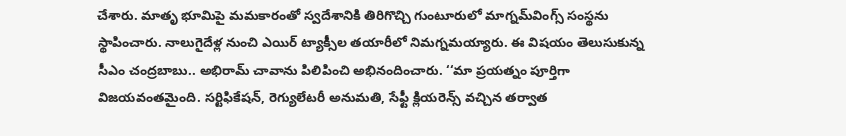చేశారు. మాతృ భూమిపై మమకారంతో స్వదేశానికి తిరిగొచ్చి గుంటూరులో మాగ్నమ్‌వింగ్స్‌ సంస్థను స్థాపించారు. నాలుగైదేళ్ల నుంచి ఎయిర్‌ ట్యాక్సీల తయారీలో నిమగ్నమయ్యారు. ఈ విషయం తెలుసుకున్న సీఎం చంద్రబాబు.. అభిరామ్‌ చావాను పిలిపించి అభినందించారు. ‘‘మా ప్రయత్నం పూర్తిగా విజయవంతమైంది. సర్టిఫికేషన్‌, రెగ్యులేటరీ అనుమతి, సేఫ్టీ క్లియరెన్స్‌ వచ్చిన తర్వాత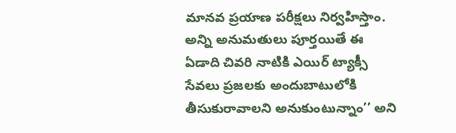మానవ ప్రయాణ పరీక్షలు నిర్వహిస్తాం. అన్ని అనుమతులు పూర్తయితే ఈ ఏడాది చివరి నాటికి ఎయిర్‌ ట్యాక్సీ సేవలు ప్రజలకు అందుబాటులోకి తీసుకురావాలని అనుకుంటున్నాం’’ అని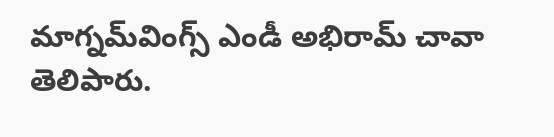మాగ్నమ్‌వింగ్స్‌ ఎండీ అభిరామ్‌ చావా తెలిపారు.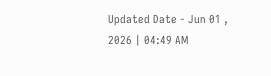Updated Date - Jun 01 , 2026 | 04:49 AM